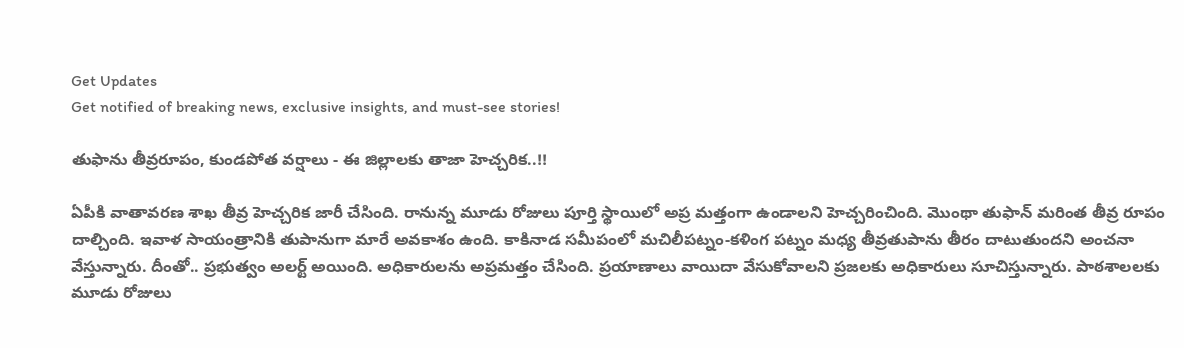Get Updates
Get notified of breaking news, exclusive insights, and must-see stories!

తుఫాను తీవ్రరూపం, కుండపోత వర్షాలు - ఈ జిల్లాలకు తాజా హెచ్చరిక..!!

ఏపీకి వాతావరణ శాఖ తీవ్ర హెచ్చరిక జారీ చేసింది. రానున్న మూడు రోజులు పూర్తి స్థాయిలో అప్ర మత్తంగా ఉండాలని హెచ్చరించింది. మొంథా తుఫాన్ మరింత తీవ్ర రూపం దాల్చింది. ఇవాళ సాయంత్రానికి తుపానుగా మారే అవకాశం ఉంది. కాకినాడ సమీపంలో మచిలీపట్నం-కళింగ పట్నం మధ్య తీవ్రతుపాను తీరం దాటుతుందని అంచనా వేస్తున్నారు. దీంతో.. ప్రభుత్వం అలర్ట్ అయింది. అధికారులను అప్రమత్తం చేసింది. ప్రయాణాలు వాయిదా వేసుకోవాలని ప్రజలకు అధికారులు సూచిస్తున్నారు. పాఠశాలలకు మూడు రోజులు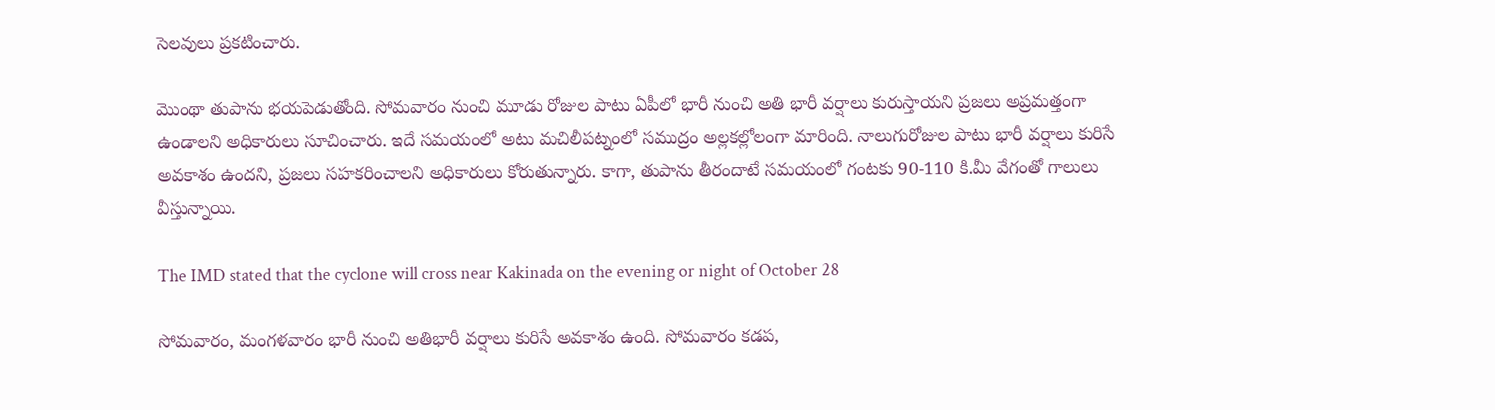సెలవులు ప్రకటించారు.

మొంథా తుపాను భయపెడుతోంది. సోమవారం నుంచి మూడు రోజుల పాటు ఏపీలో భారీ నుంచి అతి భారీ వర్షాలు కురుస్తాయని ప్రజలు అప్రమత్తంగా ఉండాలని అధికారులు సూచించారు. ఇదే సమయంలో అటు మచిలీపట్నంలో సముద్రం అల్లకల్లోలంగా మారింది. నాలుగురోజుల పాటు భారీ వర్షాలు కురిసే అవకాశం ఉందని, ప్రజలు సహకరించాలని అధికారులు కోరుతున్నారు. కాగా, తుపాను తీరందాటే సమయంలో గంటకు 90-110 కి.మీ వేగంతో గాలులు వీస్తున్నాయి.

The IMD stated that the cyclone will cross near Kakinada on the evening or night of October 28

సోమవారం, మంగళవారం భారీ నుంచి అతిభారీ వర్షాలు కురిసే అవకాశం ఉంది. సోమవారం కడప,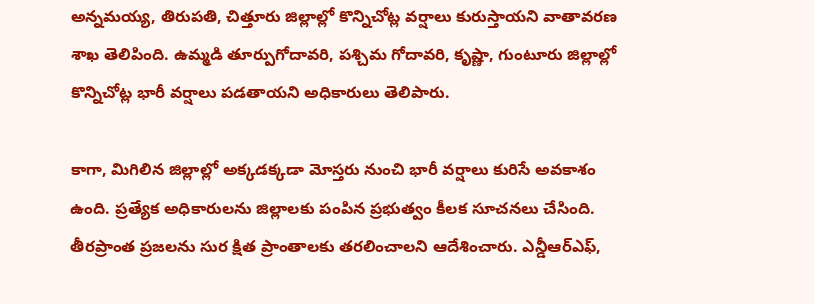అన్నమయ్య, తిరుపతి, చిత్తూరు జిల్లాల్లో కొన్నిచోట్ల వర్షాలు కురుస్తాయని వాతావరణ శాఖ తెలిపింది. ఉమ్మడి తూర్పుగోదావరి, పశ్చిమ గోదావరి, కృష్ణా, గుంటూరు జిల్లాల్లో కొన్నిచోట్ల భారీ వర్షాలు పడతాయని అధికారులు తెలిపారు.

కాగా, మిగిలిన జిల్లాల్లో అక్కడక్కడా మోస్తరు నుంచి భారీ వర్షాలు కురిసే అవకాశం ఉంది. ప్రత్యేక అధికారులను జిల్లాలకు పంపిన ప్రభుత్వం కీలక సూచనలు చేసింది. తీరప్రాంత ప్రజలను సుర క్షిత ప్రాంతాలకు తరలించాలని ఆదేశించారు. ఎన్డీఆర్‌ఎఫ్,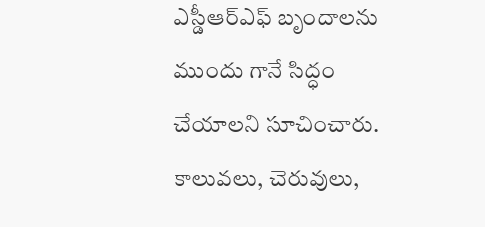ఎస్డీఆర్‌ఎఫ్‌ బృందాలను ముందు గానే సిద్ధం చేయాలని సూచించారు. కాలువలు, చెరువులు,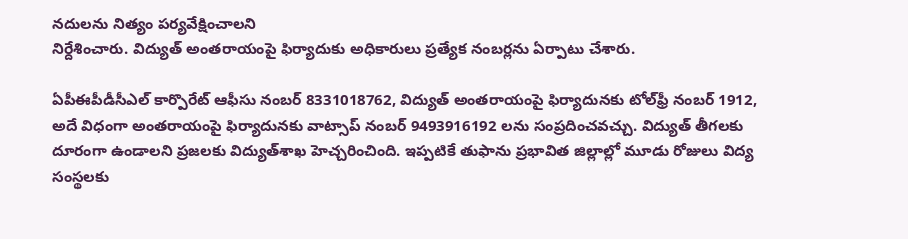నదులను నిత్యం పర్యవేక్షించాలని
నిర్దేశించారు. విద్యుత్ అంతరాయంపై ఫిర్యాదుకు అధికారులు ప్రత్యేక నంబర్లను ఏర్పాటు చేశారు.

ఏపీఈపీడీసీఎల్‌ కార్పొరేట్ ఆఫీసు నంబర్ 8331018762, విద్యుత్‌ అంతరాయంపై ఫిర్యాదునకు టోల్‌ఫ్రీ నంబర్ 1912, అదే విధంగా అంతరాయంపై ఫిర్యాదునకు వాట్సాప్ నంబర్ 9493916192 లను సంప్రదించవచ్చు. విద్యుత్‌ తీగలకు దూరంగా ఉండాలని ప్రజలకు విద్యుత్‌శాఖ హెచ్చరించింది. ఇప్పటికే తుఫాను ప్రభావిత జిల్లాల్లో మూడు రోజులు విద్య సంస్థలకు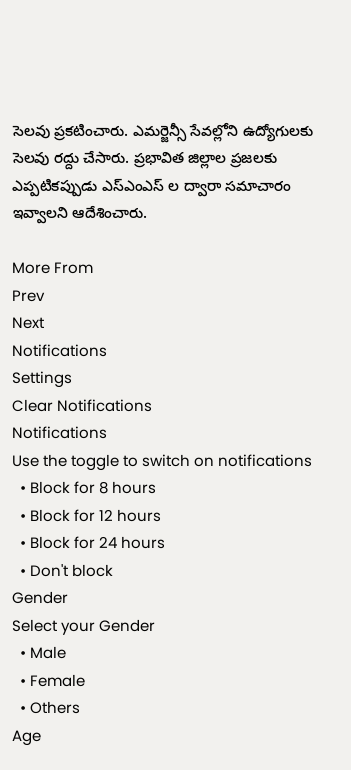సెలవు ప్రకటించారు. ఎమర్జెన్సీ సేవల్లోని ఉద్యోగులకు సెలవు రద్దు చేసారు. ప్రభావిత జిల్లాల ప్రజలకు ఎప్పటికప్పుడు ఎస్ఎంఎస్ ల ద్వారా సమాచారం ఇవ్వాలని ఆదేశించారు.

More From
Prev
Next
Notifications
Settings
Clear Notifications
Notifications
Use the toggle to switch on notifications
  • Block for 8 hours
  • Block for 12 hours
  • Block for 24 hours
  • Don't block
Gender
Select your Gender
  • Male
  • Female
  • Others
Age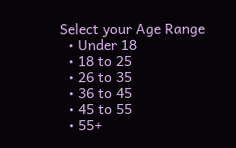Select your Age Range
  • Under 18
  • 18 to 25
  • 26 to 35
  • 36 to 45
  • 45 to 55
  • 55+